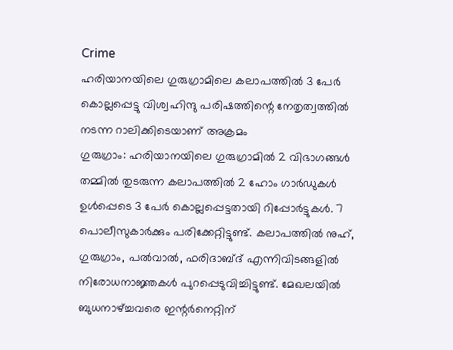Crime
ഹരിയാനയിലെ ഗുരുഗ്രാമിലെ കലാപത്തിൽ 3 പേർ കൊല്ലപ്പെട്ടു വിശ്വഹിന്ദു പരിഷത്തിന്റെ നേതൃത്വത്തിൽ നടന്ന റാലിക്കിടെയാണ് അക്രമം
ഗുരുഗ്രാം: ഹരിയാനയിലെ ഗുരുഗ്രാമിൽ 2 വിഭാഗങ്ങൾ തമ്മിൽ തുടരുന്ന കലാപത്തിൽ 2 ഹോം ഗാർഡുകൾ ഉൾപ്പെടെ 3 പേർ കൊല്ലപ്പെട്ടതായി റിപ്പോർട്ടുകൾ. 7 പൊലീസുകാർക്കും പരിക്കേറ്റിട്ടുണ്ട്. കലാപത്തിൽ നുഹ്, ഗുരുഗ്രാം, പൽവാൽ, ഫരിദാബ്ദ് എന്നിവിടങ്ങളിൽ നിരോധനാജ്ഞകൾ പുറപ്പെടുവിച്ചിട്ടുണ്ട്. മേഖലയിൽ ബുധനാഴ്ച്ചവരെ ഇന്റർനെറ്റിന്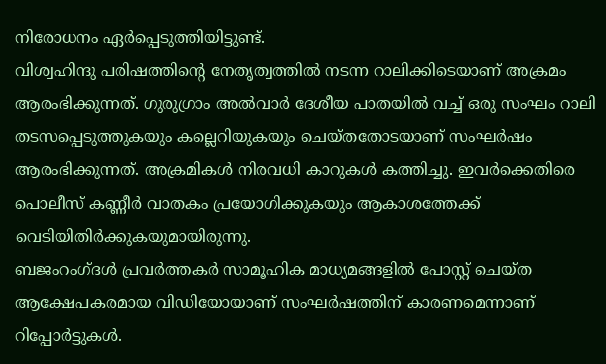നിരോധനം ഏർപ്പെടുത്തിയിട്ടുണ്ട്.
വിശ്വഹിന്ദു പരിഷത്തിന്റെ നേതൃത്വത്തിൽ നടന്ന റാലിക്കിടെയാണ് അക്രമം ആരംഭിക്കുന്നത്. ഗുരുഗ്രാം അൽവാർ ദേശീയ പാതയിൽ വച്ച് ഒരു സംഘം റാലി തടസപ്പെടുത്തുകയും കല്ലെറിയുകയും ചെയ്തതോടയാണ് സംഘർഷം ആരംഭിക്കുന്നത്. അക്രമികൾ നിരവധി കാറുകൾ കത്തിച്ചു. ഇവർക്കെതിരെ പൊലീസ് കണ്ണീർ വാതകം പ്രയോഗിക്കുകയും ആകാശത്തേക്ക് വെടിയിതിർക്കുകയുമായിരുന്നു.
ബജംറംഗ്ദൾ പ്രവർത്തകർ സാമൂഹിക മാധ്യമങ്ങളിൽ പോസ്റ്റ് ചെയ്ത ആക്ഷേപകരമായ വിഡിയോയാണ് സംഘർഷത്തിന് കാരണമെന്നാണ് റിപ്പോർട്ടുകൾ.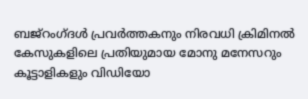ബജ്റംഗ്ദൾ പ്രവർത്തകനും നിരവധി ക്രിമിനൽ കേസുകളിലെ പ്രതിയുമായ മോനു മനേസറും കൂട്ടാളികളും വിഡിയോ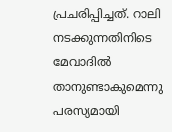പ്രചരിപ്പിച്ചത്. റാലി നടക്കുന്നതിനിടെ മേവാദിൽ താനുണ്ടാകുമെന്നു പരസ്യമായി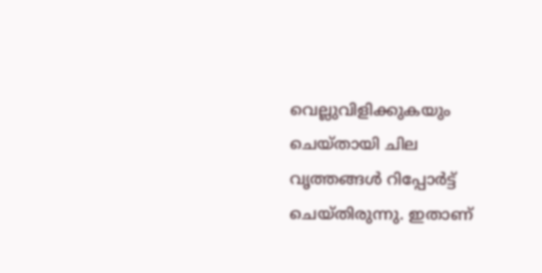വെല്ലുവിളിക്കുകയും ചെയ്തായി ചില വൃത്തങ്ങൾ റിപ്പോർട്ട് ചെയ്തിരുന്നു. ഇതാണ്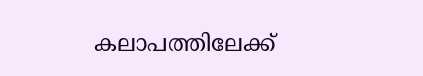കലാപത്തിലേക്ക്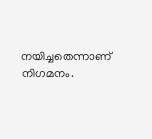നയിച്ചതെന്നാണ് നിഗമനം.